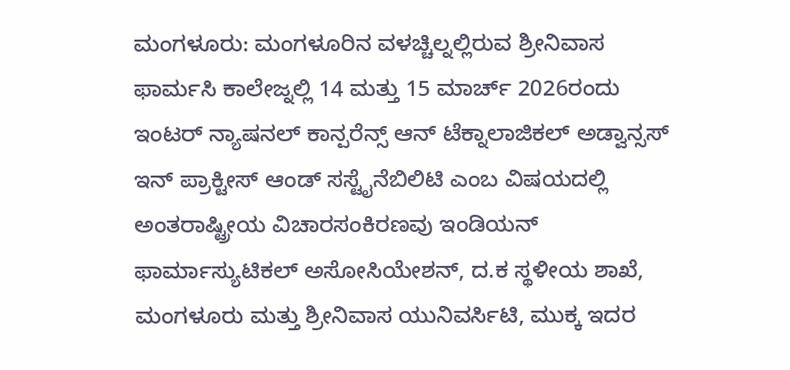ಮಂಗಳೂರು: ಮಂಗಳೂರಿನ ವಳಚ್ಚಿಲ್ನಲ್ಲಿರುವ ಶ್ರೀನಿವಾಸ ಫಾರ್ಮಸಿ ಕಾಲೇಜ್ನಲ್ಲಿ 14 ಮತ್ತು 15 ಮಾರ್ಚ್ 2026ರಂದು ಇಂಟರ್ ನ್ಯಾಷನಲ್ ಕಾನ್ಪರೆನ್ಸ್ ಆನ್ ಟೆಕ್ನಾಲಾಜಿಕಲ್ ಅಡ್ವಾನ್ಸಸ್ ಇನ್ ಪ್ರಾಕ್ಟೀಸ್ ಆಂಡ್ ಸಸ್ಟೈನೆಬಿಲಿಟಿ ಎಂಬ ವಿಷಯದಲ್ಲಿ ಅಂತರಾಷ್ಟ್ರೀಯ ವಿಚಾರಸಂಕಿರಣವು ಇಂಡಿಯನ್ ಫಾರ್ಮಾಸ್ಯುಟಿಕಲ್ ಅಸೋಸಿಯೇಶನ್, ದ.ಕ ಸ್ಥಳೀಯ ಶಾಖೆ, ಮಂಗಳೂರು ಮತ್ತು ಶ್ರೀನಿವಾಸ ಯುನಿವರ್ಸಿಟಿ, ಮುಕ್ಕ ಇದರ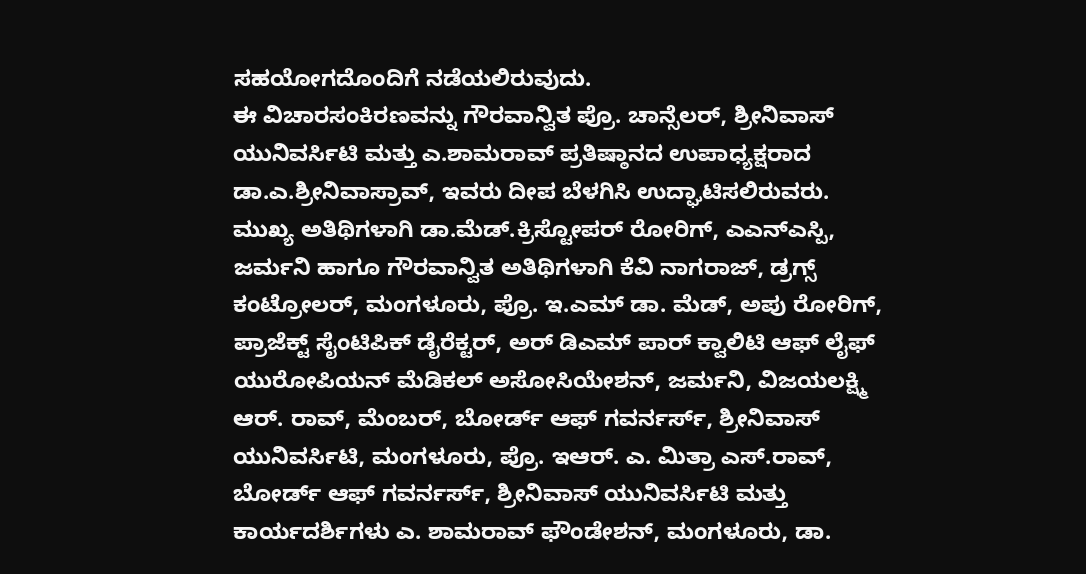ಸಹಯೋಗದೊಂದಿಗೆ ನಡೆಯಲಿರುವುದು.
ಈ ವಿಚಾರಸಂಕಿರಣವನ್ನು ಗೌರವಾನ್ವಿತ ಪ್ರೊ. ಚಾನ್ಸೆಲರ್, ಶ್ರೀನಿವಾಸ್ ಯುನಿವರ್ಸಿಟಿ ಮತ್ತು ಎ.ಶಾಮರಾವ್ ಪ್ರತಿಷ್ಠಾನದ ಉಪಾಧ್ಯಕ್ಷರಾದ ಡಾ.ಎ.ಶ್ರೀನಿವಾಸ್ರಾವ್, ಇವರು ದೀಪ ಬೆಳಗಿಸಿ ಉದ್ಘಾಟಿಸಲಿರುವರು.
ಮುಖ್ಯ ಅತಿಥಿಗಳಾಗಿ ಡಾ.ಮೆಡ್.ಕ್ರಿಸ್ಟೋಪರ್ ರೋರಿಗ್, ಎಎನ್ಎಸ್ಪಿ, ಜರ್ಮನಿ ಹಾಗೂ ಗೌರವಾನ್ವಿತ ಅತಿಥಿಗಳಾಗಿ ಕೆವಿ ನಾಗರಾಜ್, ಡ್ರಗ್ಸ್ ಕಂಟ್ರೋಲರ್, ಮಂಗಳೂರು, ಪ್ರೊ. ಇ.ಎಮ್ ಡಾ. ಮೆಡ್, ಅಪು ರೋರಿಗ್, ಪ್ರಾಜೆಕ್ಟ್ ಸೈಂಟಿಪಿಕ್ ಡೈರೆಕ್ಟರ್, ಅರ್ ಡಿಎಮ್ ಪಾರ್ ಕ್ವಾಲಿಟಿ ಆಫ್ ಲೈಫ್ ಯುರೋಪಿಯನ್ ಮೆಡಿಕಲ್ ಅಸೋಸಿಯೇಶನ್, ಜರ್ಮನಿ, ವಿಜಯಲಕ್ಷ್ಮಿ ಆರ್. ರಾವ್, ಮೆಂಬರ್, ಬೋರ್ಡ್ ಆಫ್ ಗವರ್ನರ್ಸ್, ಶ್ರೀನಿವಾಸ್ ಯುನಿವರ್ಸಿಟಿ, ಮಂಗಳೂರು, ಪ್ರೊ. ಇಆರ್. ಎ. ಮಿತ್ರಾ ಎಸ್.ರಾವ್, ಬೋರ್ಡ್ ಆಫ್ ಗವರ್ನರ್ಸ್, ಶ್ರೀನಿವಾಸ್ ಯುನಿವರ್ಸಿಟಿ ಮತ್ತು ಕಾರ್ಯದರ್ಶಿಗಳು ಎ. ಶಾಮರಾವ್ ಫೌಂಡೇಶನ್, ಮಂಗಳೂರು, ಡಾ.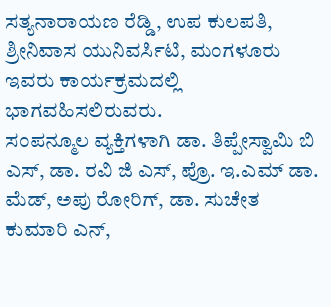ಸತ್ಯನಾರಾಯಣ ರೆಡ್ಡಿ, ಉಪ ಕುಲಪತಿ, ಶ್ರೀನಿವಾಸ ಯುನಿವರ್ಸಿಟಿ, ಮಂಗಳೂರು ಇವರು ಕಾರ್ಯಕ್ರಮದಲ್ಲಿ ಭಾಗವಹಿಸಲಿರುವರು.
ಸಂಪನ್ಮೂಲ ವ್ಯಕ್ತಿಗಳಾಗಿ ಡಾ. ತಿಪ್ಪೇಸ್ವಾಮಿ ಬಿ ಎಸ್, ಡಾ. ರವಿ ಜಿ ಎಸ್, ಪ್ರೊ. ಇ.ಎಮ್ ಡಾ. ಮೆಡ್, ಅಪು ರೋರಿಗ್, ಡಾ. ಸುಚೇತ ಕುಮಾರಿ ಎನ್,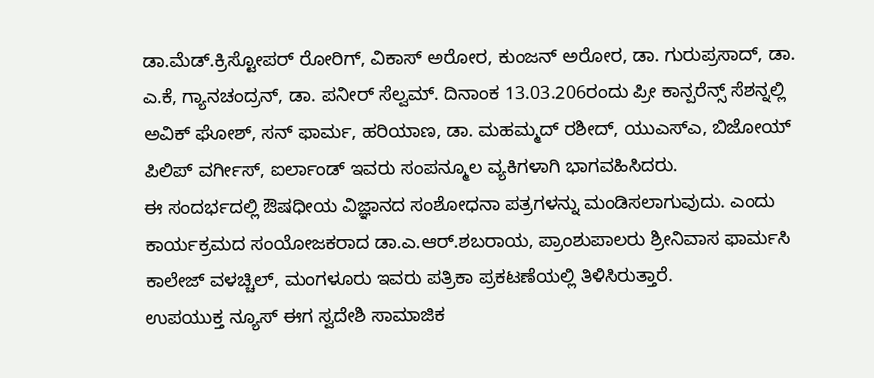ಡಾ.ಮೆಡ್.ಕ್ರಿಸ್ಟೋಪರ್ ರೋರಿಗ್, ವಿಕಾಸ್ ಅರೋರ, ಕುಂಜನ್ ಅರೋರ, ಡಾ. ಗುರುಪ್ರಸಾದ್, ಡಾ. ಎ.ಕೆ, ಗ್ಯಾನಚಂದ್ರನ್, ಡಾ. ಪನೀರ್ ಸೆಲ್ವಮ್. ದಿನಾಂಕ 13.03.206ರಂದು ಪ್ರೀ ಕಾನ್ಪರೆನ್ಸ್ ಸೆಶನ್ನಲ್ಲಿ ಅವಿಕ್ ಘೋಶ್, ಸನ್ ಫಾರ್ಮ, ಹರಿಯಾಣ, ಡಾ. ಮಹಮ್ಮದ್ ರಶೀದ್, ಯುಎಸ್ಎ, ಬಿಜೋಯ್ ಪಿಲಿಪ್ ವರ್ಗೀಸ್, ಐರ್ಲಾಂಡ್ ಇವರು ಸಂಪನ್ಮೂಲ ವ್ಯಕಿಗಳಾಗಿ ಭಾಗವಹಿಸಿದರು.
ಈ ಸಂದರ್ಭದಲ್ಲಿ ಔಷಧೀಯ ವಿಜ್ಞಾನದ ಸಂಶೋಧನಾ ಪತ್ರಗಳನ್ನು ಮಂಡಿಸಲಾಗುವುದು. ಎಂದು ಕಾರ್ಯಕ್ರಮದ ಸಂಯೋಜಕರಾದ ಡಾ.ಎ.ಆರ್.ಶಬರಾಯ, ಪ್ರಾಂಶುಪಾಲರು ಶ್ರೀನಿವಾಸ ಫಾರ್ಮಸಿ ಕಾಲೇಜ್ ವಳಚ್ಚಿಲ್, ಮಂಗಳೂರು ಇವರು ಪತ್ರಿಕಾ ಪ್ರಕಟಣೆಯಲ್ಲಿ ತಿಳಿಸಿರುತ್ತಾರೆ.
ಉಪಯುಕ್ತ ನ್ಯೂಸ್ ಈಗ ಸ್ವದೇಶಿ ಸಾಮಾಜಿಕ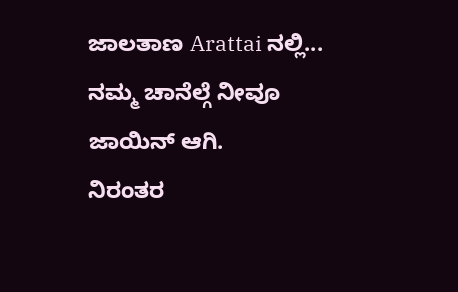ಜಾಲತಾಣ Arattai ನಲ್ಲಿ... ನಮ್ಮ ಚಾನೆಲ್ಗೆ ನೀವೂ ಜಾಯಿನ್ ಆಗಿ.
ನಿರಂತರ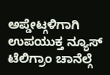ಅಪ್ಡೇಟ್ಗಳಿಗಾಗಿ ಉಪಯುಕ್ತ ನ್ಯೂಸ್ ಟೆಲಿಗ್ರಾಂ ಚಾನೆಲ್ಗೆ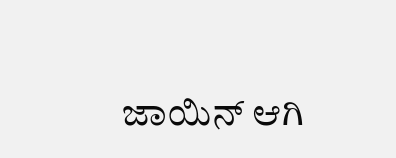ಜಾಯಿನ್ ಆಗಿ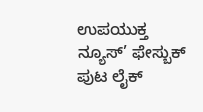ಉಪಯುಕ್ತ ನ್ಯೂಸ್’ ಫೇಸ್ಬುಕ್ ಪುಟ ಲೈಕ್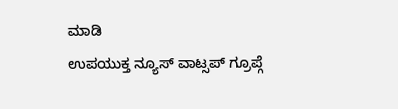ಮಾಡಿ
ಉಪಯುಕ್ತ ನ್ಯೂಸ್ ವಾಟ್ಸಪ್ ಗ್ರೂಪ್ಗೆ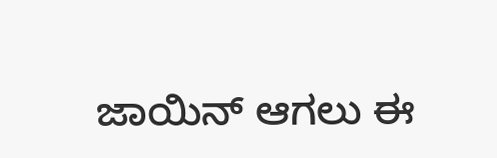ಜಾಯಿನ್ ಆಗಲು ಈ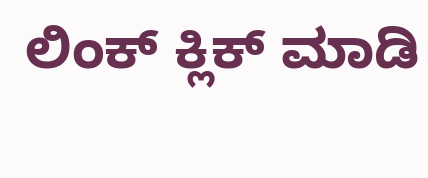ಲಿಂಕ್ ಕ್ಲಿಕ್ ಮಾಡಿ